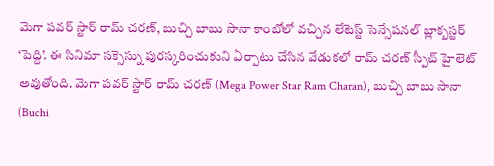మెగా పవర్ స్టార్ రామ్ చరణ్, బుచ్చి బాబు సానా కాంబోలో వచ్చిన లేటెస్ట్ సెన్సేషనల్ బ్లాక్బస్టర్ ‘పెద్ది’. ఈ సినిమా సక్సెస్ను పురస్కరించుకుని ఏర్పాటు చేసిన వేడుకలో రామ్ చరణ్ స్పీచ్ హైలెట్ అవుతోంది. మెగా పవర్ స్టార్ రామ్ చరణ్ (Mega Power Star Ram Charan), బుచ్చి బాబు సానా (Buchi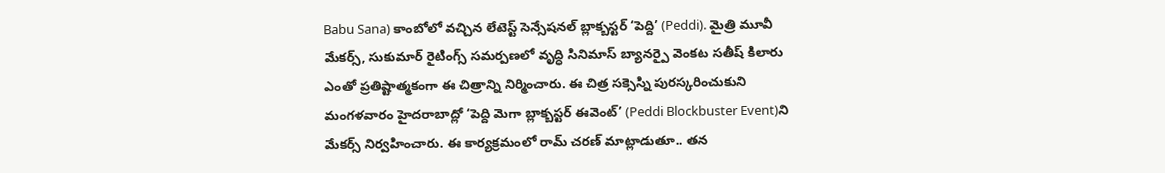Babu Sana) కాంబోలో వచ్చిన లేటెస్ట్ సెన్సేషనల్ బ్లాక్బస్టర్ ‘పెద్ది’ (Peddi). మైత్రి మూవీ మేకర్స్, సుకుమార్ రైటింగ్స్ సమర్పణలో వృద్ధి సినిమాస్ బ్యానర్పై వెంకట సతీష్ కిలారు ఎంతో ప్రతిష్టాత్మకంగా ఈ చిత్రాన్ని నిర్మించారు. ఈ చిత్ర సక్సెస్ని పురస్కరించుకుని మంగళవారం హైదరాబాద్లో ‘పెద్ది మెగా బ్లాక్బస్టర్ ఈవెంట్’ (Peddi Blockbuster Event)ని మేకర్స్ నిర్వహించారు. ఈ కార్యక్రమంలో రామ్ చరణ్ మాట్లాడుతూ.. తన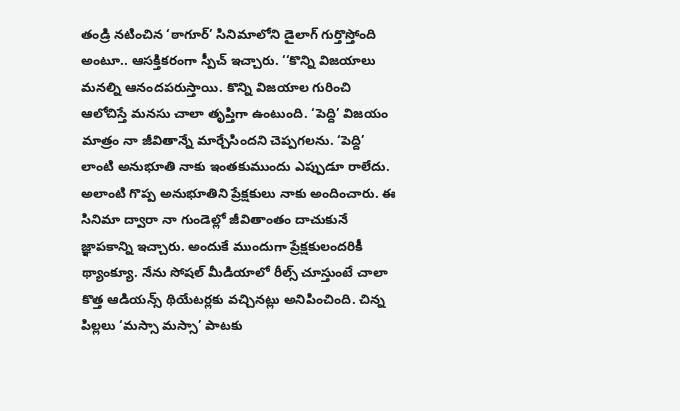తండ్రి నటించిన ‘ఠాగూర్’ సినిమాలోని డైలాగ్ గుర్తొస్తోంది అంటూ.. ఆసక్తికరంగా స్పీచ్ ఇచ్చారు. ‘‘కొన్ని విజయాలు మనల్ని ఆనందపరుస్తాయి. కొన్ని విజయాల గురించి ఆలోచిస్తే మనసు చాలా తృప్తిగా ఉంటుంది. ‘పెద్ది’ విజయం మాత్రం నా జీవితాన్నే మార్చేసిందని చెప్పగలను. ‘పెద్ది’ లాంటి అనుభూతి నాకు ఇంతకుముందు ఎప్పుడూ రాలేదు. అలాంటి గొప్ప అనుభూతిని ప్రేక్షకులు నాకు అందించారు. ఈ సినిమా ద్వారా నా గుండెల్లో జీవితాంతం దాచుకునే జ్ఞాపకాన్ని ఇచ్చారు. అందుకే ముందుగా ప్రేక్షకులందరికీ థ్యాంక్యూ. నేను సోషల్ మీడియాలో రీల్స్ చూస్తుంటే చాలా కొత్త ఆడియన్స్ థియేటర్లకు వచ్చినట్లు అనిపించింది. చిన్న పిల్లలు ‘మస్సా మస్సా’ పాటకు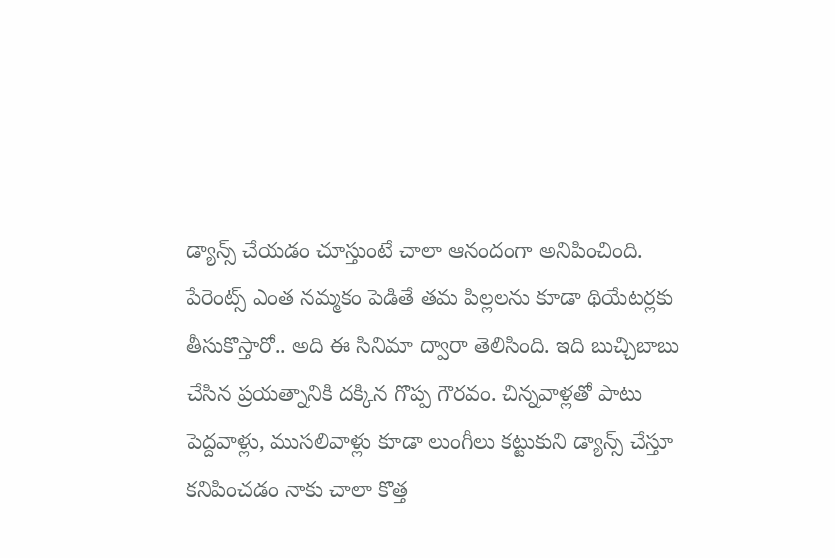డ్యాన్స్ చేయడం చూస్తుంటే చాలా ఆనందంగా అనిపించింది. పేరెంట్స్ ఎంత నమ్మకం పెడితే తమ పిల్లలను కూడా థియేటర్లకు తీసుకొస్తారో.. అది ఈ సినిమా ద్వారా తెలిసింది. ఇది బుచ్చిబాబు చేసిన ప్రయత్నానికి దక్కిన గొప్ప గౌరవం. చిన్నవాళ్లతో పాటు పెద్దవాళ్లు, ముసలివాళ్లు కూడా లుంగీలు కట్టుకుని డ్యాన్స్ చేస్తూ కనిపించడం నాకు చాలా కొత్త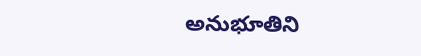అనుభూతిని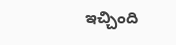ఇచ్చింది